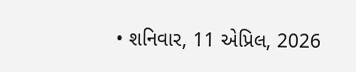• શનિવાર, 11 એપ્રિલ, 2026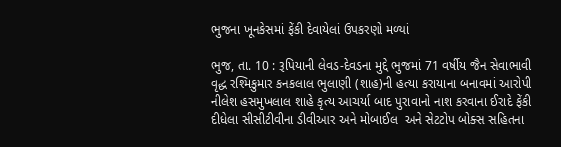ભુજના ખૂનકેસમાં ફેંકી દેવાયેલાં ઉપકરણો મળ્યાં

ભુજ, તા. 10 : રૂપિયાની લેવડ-દેવડના મુદ્દે ભુજમાં 71 વર્ષીય જૈન સેવાભાવી વૃદ્ધ રશ્મિકુમાર કનકલાલ ભુલાણી (શાહ)ની હત્યા કરાયાના બનાવમાં આરોપી નીલેશ હસમુખલાલ શાહે કૃત્ય આચર્યા બાદ પુરાવાનો નાશ કરવાના ઈરાદે ફેંકી દીધેલા સીસીટીવીના ડીવીઆર અને મોબાઈલ  અને સેટટોપ બોક્સ સહિતના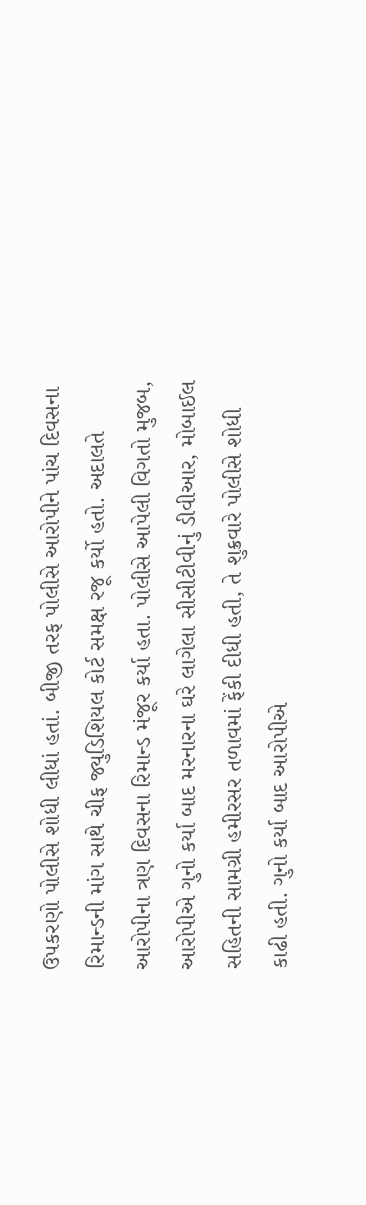ઉપકરણો પોલીસે શોધી લીધાં હતાં. બીજી તરફ પોલીસે આરોપીને પાંચ દિવસના રિમાન્ડની માંગ સાથે ચીફ જ્યુડિશિયલ કોર્ટ સમક્ષ રજૂ કર્યો હતો. અદાલતે આરોપીના ત્રણ દિવસના રિમાન્ડ મંજૂર કર્યા હતા. પોલીસે આપેલી વિગતો મુજબ, આરોપીએ ગુનો કર્યા બાદ મરનારના ઘરે લાગેલા સીસીટીવીનું ડીવીઆર, મોબાઈલ સહિતની સામગ્રી હમીરસર તળાવમાં ફેંકી દીધી હતી, તે શુક્રવારે પોલીસે શોધી કાઢી હતી. ગુનો કર્યા બાદ આરોપીએ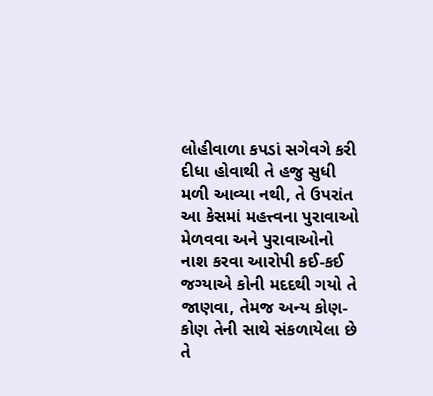લોહીવાળા કપડાં સગેવગે કરી દીધા હોવાથી તે હજુ સુધી મળી આવ્યા નથી, તે ઉપરાંત આ કેસમાં મહત્ત્વના પુરાવાઓ મેળવવા અને પુરાવાઓનો નાશ કરવા આરોપી કઈ-કઈ જગ્યાએ કોની મદદથી ગયો તે જાણવા, તેમજ અન્ય કોણ-કોણ તેની સાથે સંકળાયેલા છે તે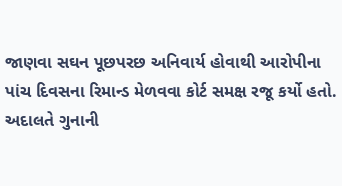જાણવા સઘન પૂછપરછ અનિવાર્ય હોવાથી આરોપીના પાંચ દિવસના રિમાન્ડ મેળવવા કોર્ટ સમક્ષ રજૂ કર્યો હતો. અદાલતે ગુનાની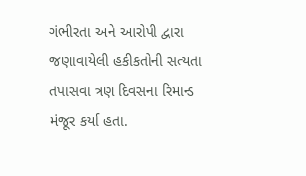ગંભીરતા અને આરોપી દ્વારા જણાવાયેલી હકીકતોની સત્યતા તપાસવા ત્રણ દિવસના રિમાન્ડ મંજૂર કર્યા હતા.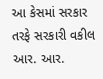આ કેસમાં સરકાર તરફે સરકારી વકીલ આર. આર.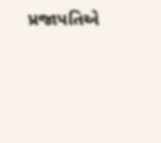પ્રજાપતિએ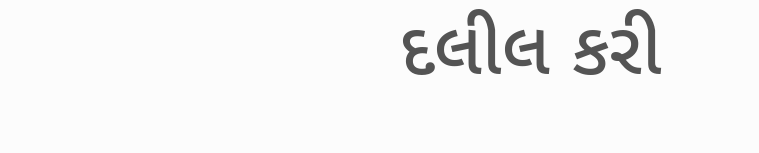દલીલ કરી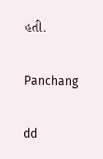હતી.

Panchang

dd